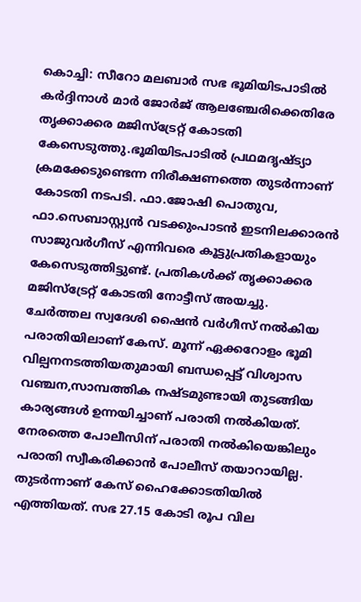കൊച്ചി: സീറോ മലബാർ സഭ ഭൂമിയിടപാടിൽ കർദ്ദിനാൾ മാർ ജോർജ് ആലഞ്ചേരിക്കെതിരേ തൃക്കാക്കര മജിസ്ട്രേറ്റ് കോടതി കേസെടുത്തു.ഭൂമിയിടപാടിൽ പ്രഥമദൃഷ്ട്യാ ക്രമക്കേടുണ്ടെന്ന നിരീക്ഷണത്തെ തുടർന്നാണ് കോടതി നടപടി. ഫാ.ജോഷി പൊതുവ, ഫാ.സെബാസ്റ്റ്യൻ വടക്കുംപാടൻ ഇടനിലക്കാരൻ സാജുവർഗീസ് എന്നിവരെ കൂട്ടുപ്രതികളായും കേസെടുത്തിട്ടുണ്ട്. പ്രതികൾക്ക് തൃക്കാക്കര മജിസ്ട്രേറ്റ് കോടതി നോട്ടീസ് അയച്ചു. ചേർത്തല സ്വദേശി ഷൈൻ വർഗീസ് നൽകിയ പരാതിയിലാണ് കേസ്. മൂന്ന് ഏക്കറോളം ഭൂമി വില്പനനടത്തിയതുമായി ബന്ധപ്പെട്ട് വിശ്വാസ വഞ്ചന,സാമ്പത്തിക നഷ്ടമുണ്ടായി തുടങ്ങിയ കാര്യങ്ങൾ ഉന്നയിച്ചാണ് പരാതി നൽകിയത്. നേരത്തെ പോലീസിന് പരാതി നൽകിയെങ്കിലും പരാതി സ്വീകരിക്കാൻ പോലീസ് തയാറായില്ല. തുടർന്നാണ് കേസ് ഹൈക്കോടതിയിൽ എത്തിയത്. സഭ 27.15 കോടി രൂപ വില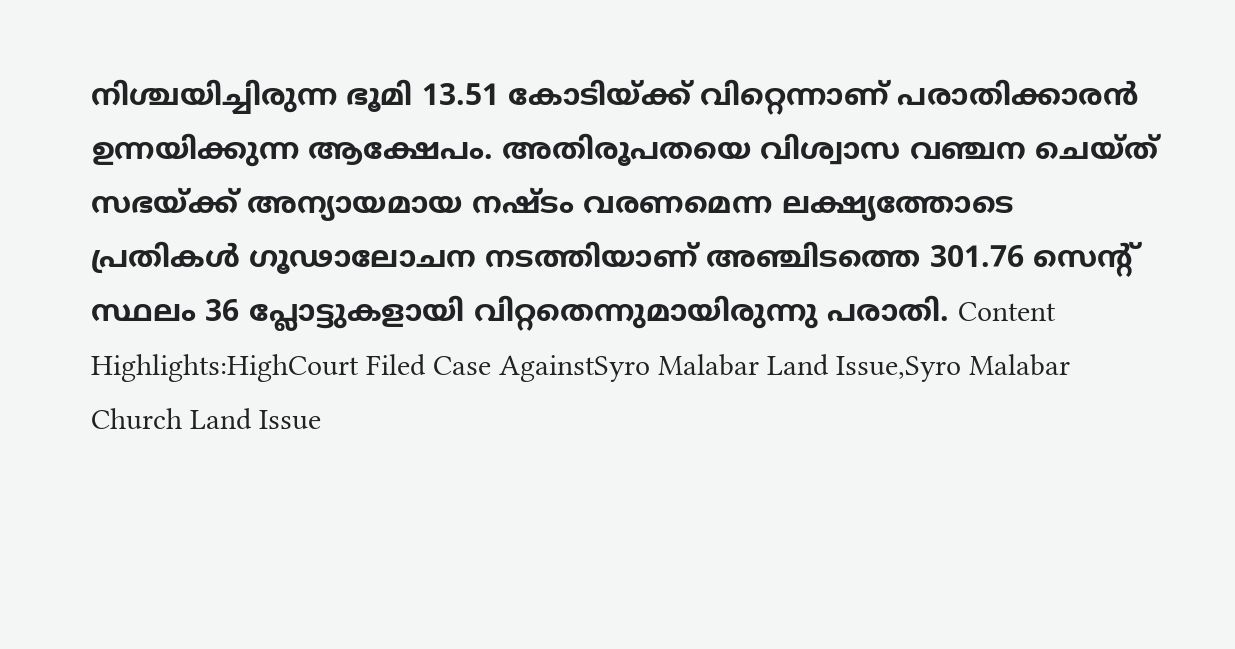നിശ്ചയിച്ചിരുന്ന ഭൂമി 13.51 കോടിയ്ക്ക് വിറ്റെന്നാണ് പരാതിക്കാരൻ ഉന്നയിക്കുന്ന ആക്ഷേപം. അതിരൂപതയെ വിശ്വാസ വഞ്ചന ചെയ്ത് സഭയ്ക്ക് അന്യായമായ നഷ്ടം വരണമെന്ന ലക്ഷ്യത്തോടെ പ്രതികൾ ഗൂഢാലോചന നടത്തിയാണ് അഞ്ചിടത്തെ 301.76 സെന്റ് സ്ഥലം 36 പ്ലോട്ടുകളായി വിറ്റതെന്നുമായിരുന്നു പരാതി. Content Highlights:HighCourt Filed Case AgainstSyro Malabar Land Issue,Syro Malabar Church Land Issue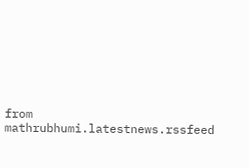from mathrubhumi.latestnews.rssfeed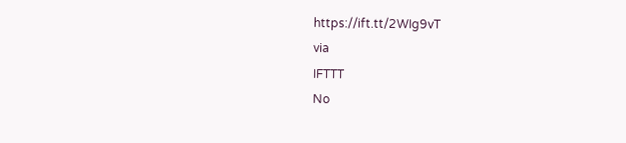https://ift.tt/2WIg9vT
via
IFTTT
No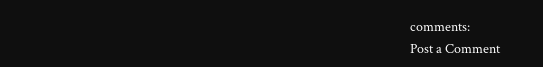comments:
Post a Comment